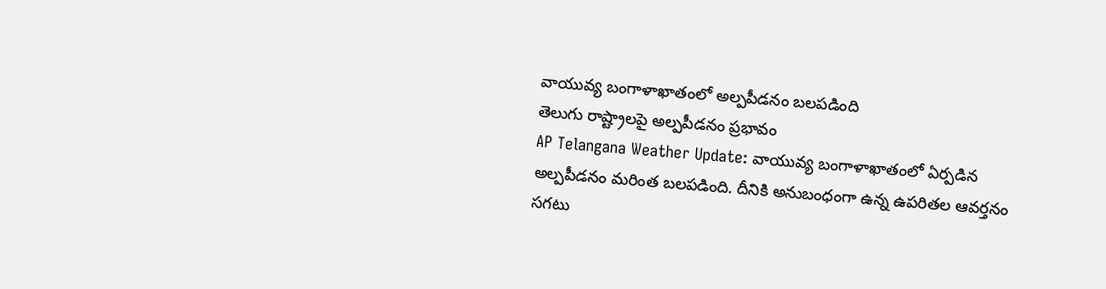వాయువ్య బంగాళాఖాతంలో అల్పపీడనం బలపడింది
తెలుగు రాష్ట్రాలపై అల్పపీడనం ప్రభావం
AP Telangana Weather Update: వాయువ్య బంగాళాఖాతంలో ఏర్పడిన అల్పపీడనం మరింత బలపడింది. దీనికి అనుబంధంగా ఉన్న ఉపరితల ఆవర్తనం సగటు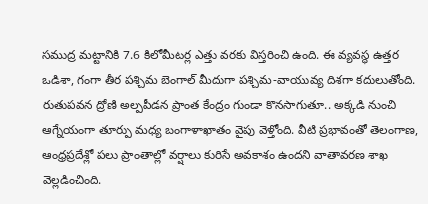సముద్ర మట్టానికి 7.6 కిలోమీటర్ల ఎత్తు వరకు విస్తరించి ఉంది. ఈ వ్యవస్థ ఉత్తర ఒడిశా, గంగా తీర పశ్చిమ బెంగాల్ మీదుగా పశ్చిమ-వాయువ్య దిశగా కదులుతోంది.
రుతుపవన ద్రోణి అల్పపీడన ప్రాంత కేంద్రం గుండా కొనసాగుతూ.. అక్కడి నుంచి ఆగ్నేయంగా తూర్పు మధ్య బంగాళాఖాతం వైపు వెళ్తోంది. వీటి ప్రభావంతో తెలంగాణ, ఆంధ్రప్రదేశ్లో పలు ప్రాంతాల్లో వర్షాలు కురిసే అవకాశం ఉందని వాతావరణ శాఖ వెల్లడించింది.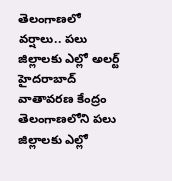తెలంగాణలో వర్షాలు.. పలు జిల్లాలకు ఎల్లో అలర్ట్
హైదరాబాద్ వాతావరణ కేంద్రం తెలంగాణలోని పలు జిల్లాలకు ఎల్లో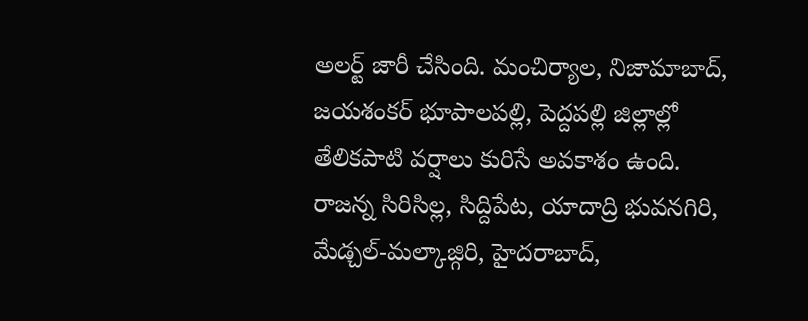అలర్ట్ జారీ చేసింది. మంచిర్యాల, నిజామాబాద్, జయశంకర్ భూపాలపల్లి, పెద్దపల్లి జిల్లాల్లో తేలికపాటి వర్షాలు కురిసే అవకాశం ఉంది.
రాజన్న సిరిసిల్ల, సిద్దిపేట, యాదాద్రి భువనగిరి, మేడ్చల్-మల్కాజ్గిరి, హైదరాబాద్,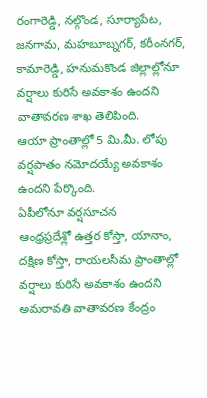రంగారెడ్డి, నల్గొండ, సూర్యాపేట, జనగామ, మహబూబ్నగర్, కరీంనగర్, కామారెడ్డి, హనుమకొండ జిల్లాల్లోనూ వర్షాలు కురిసే అవకాశం ఉందని వాతావరణ శాఖ తెలిపింది.
ఆయా ప్రాంతాల్లో 5 మి.మీ. లోపు వర్షపాతం నమోదయ్యే అవకాశం ఉందని పేర్కొంది.
ఏపీలోనూ వర్షసూచన
ఆంధ్రప్రదేశ్లో ఉత్తర కోస్తా, యానాం, దక్షిణ కోస్తా, రాయలసీమ ప్రాంతాల్లో వర్షాలు కురిసే అవకాశం ఉందని అమరావతి వాతావరణ కేంద్రం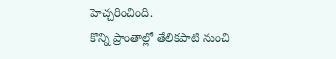హెచ్చరించింది.
కొన్ని ప్రాంతాల్లో తేలికపాటి నుంచి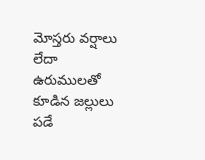మోస్తరు వర్షాలు లేదా ఉరుములతో కూడిన జల్లులు పడే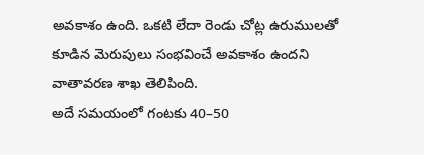అవకాశం ఉంది. ఒకటి లేదా రెండు చోట్ల ఉరుములతో కూడిన మెరుపులు సంభవించే అవకాశం ఉందని వాతావరణ శాఖ తెలిపింది.
అదే సమయంలో గంటకు 40–50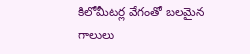కిలోమీటర్ల వేగంతో బలమైన గాలులు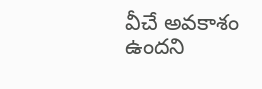వీచే అవకాశం ఉందని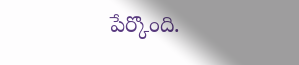పేర్కొంది.